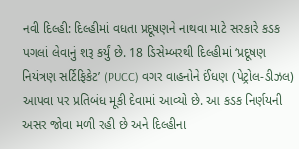નવી દિલ્હી: દિલ્હીમાં વધતા પ્રદૂષણને નાથવા માટે સરકારે કડક પગલાં લેવાનું શરૂ કર્યું છે. 18 ડિસેમ્બરથી દિલ્હીમાં ‘પ્રદૂષણ નિયંત્રણ સર્ટિફિકેટ’ (PUCC) વગર વાહનોને ઈંધણ (પેટ્રોલ-ડીઝલ) આપવા પર પ્રતિબંધ મૂકી દેવામાં આવ્યો છે. આ કડક નિર્ણયની અસર જોવા મળી રહી છે અને દિલ્હીના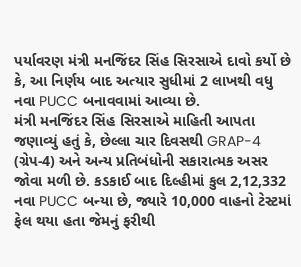પર્યાવરણ મંત્રી મનજિંદર સિંહ સિરસાએ દાવો કર્યો છે કે, આ નિર્ણય બાદ અત્યાર સુધીમાં 2 લાખથી વધુ નવા PUCC બનાવવામાં આવ્યા છે.
મંત્રી મનજિંદર સિંહ સિરસાએ માહિતી આપતા જણાવ્યું હતું કે, છેલ્લા ચાર દિવસથી GRAP-4 (ગ્રેપ-4) અને અન્ય પ્રતિબંધોની સકારાત્મક અસર જોવા મળી છે. કડકાઈ બાદ દિલ્હીમાં કુલ 2,12,332 નવા PUCC બન્યા છે, જ્યારે 10,000 વાહનો ટેસ્ટમાં ફેલ થયા હતા જેમનું ફરીથી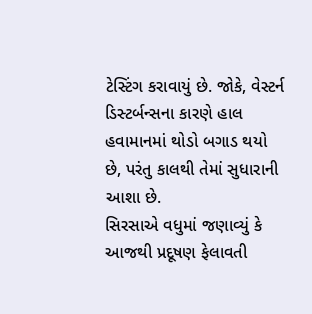ટેસ્ટિંગ કરાવાયું છે. જોકે, વેસ્ટર્ન ડિસ્ટર્બન્સના કારણે હાલ હવામાનમાં થોડો બગાડ થયો છે, પરંતુ કાલથી તેમાં સુધારાની આશા છે.
સિરસાએ વધુમાં જણાવ્યું કે આજથી પ્રદૂષણ ફેલાવતી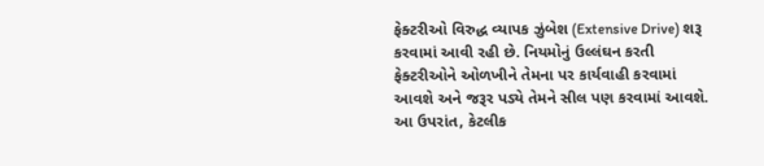ફેક્ટરીઓ વિરુદ્ધ વ્યાપક ઝુંબેશ (Extensive Drive) શરૂ કરવામાં આવી રહી છે. નિયમોનું ઉલ્લંઘન કરતી ફેક્ટરીઓને ઓળખીને તેમના પર કાર્યવાહી કરવામાં આવશે અને જરૂર પડ્યે તેમને સીલ પણ કરવામાં આવશે. આ ઉપરાંત, કેટલીક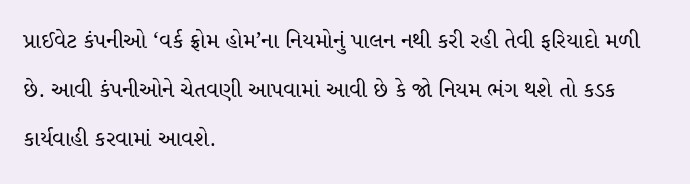પ્રાઈવેટ કંપનીઓ ‘વર્ક ફ્રોમ હોમ’ના નિયમોનું પાલન નથી કરી રહી તેવી ફરિયાદો મળી છે. આવી કંપનીઓને ચેતવણી આપવામાં આવી છે કે જો નિયમ ભંગ થશે તો કડક કાર્યવાહી કરવામાં આવશે.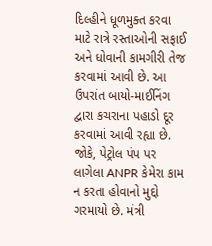દિલ્હીને ધૂળમુક્ત કરવા માટે રાત્રે રસ્તાઓની સફાઈ અને ધોવાની કામગીરી તેજ કરવામાં આવી છે. આ ઉપરાંત બાયો-માઈનિંગ દ્વારા કચરાના પહાડો દૂર કરવામાં આવી રહ્યા છે. જોકે, પેટ્રોલ પંપ પર લાગેલા ANPR કેમેરા કામ ન કરતા હોવાનો મુદ્દો ગરમાયો છે. મંત્રી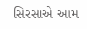સિરસાએ આમ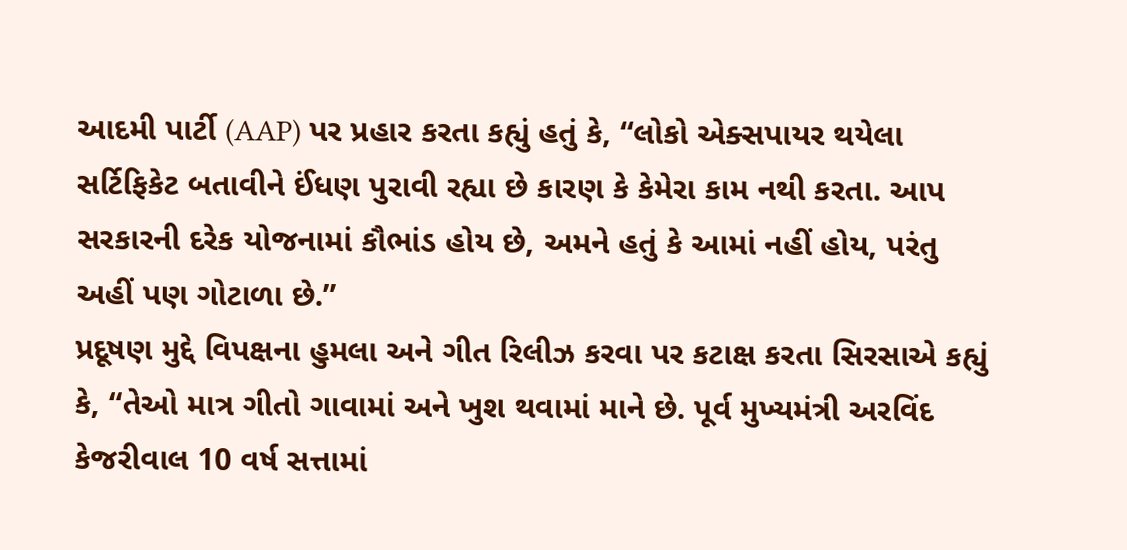આદમી પાર્ટી (AAP) પર પ્રહાર કરતા કહ્યું હતું કે, “લોકો એક્સપાયર થયેલા સર્ટિફિકેટ બતાવીને ઈંધણ પુરાવી રહ્યા છે કારણ કે કેમેરા કામ નથી કરતા. આપ સરકારની દરેક યોજનામાં કૌભાંડ હોય છે, અમને હતું કે આમાં નહીં હોય, પરંતુ અહીં પણ ગોટાળા છે.”
પ્રદૂષણ મુદ્દે વિપક્ષના હુમલા અને ગીત રિલીઝ કરવા પર કટાક્ષ કરતા સિરસાએ કહ્યું કે, “તેઓ માત્ર ગીતો ગાવામાં અને ખુશ થવામાં માને છે. પૂર્વ મુખ્યમંત્રી અરવિંદ કેજરીવાલ 10 વર્ષ સત્તામાં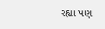રહ્યા પણ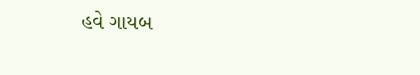હવે ગાયબ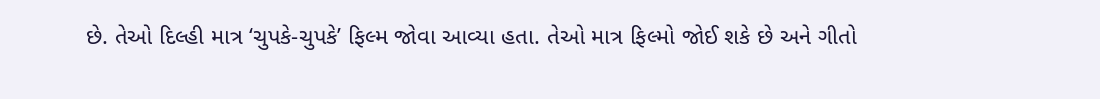છે. તેઓ દિલ્હી માત્ર ‘ચુપકે-ચુપકે’ ફિલ્મ જોવા આવ્યા હતા. તેઓ માત્ર ફિલ્મો જોઈ શકે છે અને ગીતો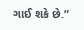ગાઈ શકે છે.”